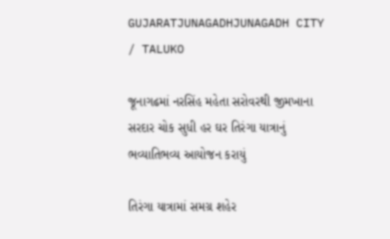GUJARATJUNAGADHJUNAGADH CITY / TALUKO

જૂનાગઢમાં નરસિંહ મહેતા સરોવરથી જીમખાના સરદાર ચોક સુધી હર ઘર તિરંગા યાત્રાનું ભવ્યાતિભવ્ય આયોજન કરાયું

તિરંગા યાત્રામાં સમગ્ર શહેર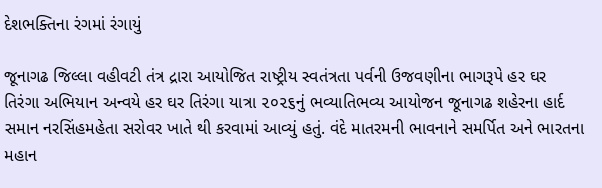દેશભક્તિના રંગમાં રંગાયું

જૂનાગઢ જિલ્લા વહીવટી તંત્ર દ્રારા આયોજિત રાષ્ટ્રીય સ્વતંત્રતા પર્વની ઉજવણીના ભાગરૂપે હર ઘર તિરંગા અભિયાન અન્વયે હર ઘર તિરંગા યાત્રા ૨૦૨૬નું ભવ્યાતિભવ્ય આયોજન જૂનાગઢ શહેરના હાર્દ સમાન નરસિંહમહેતા સરોવર ખાતે થી કરવામાં આવ્યું હતું. વંદે માતરમની ભાવનાને સમર્પિત અને ભારતના મહાન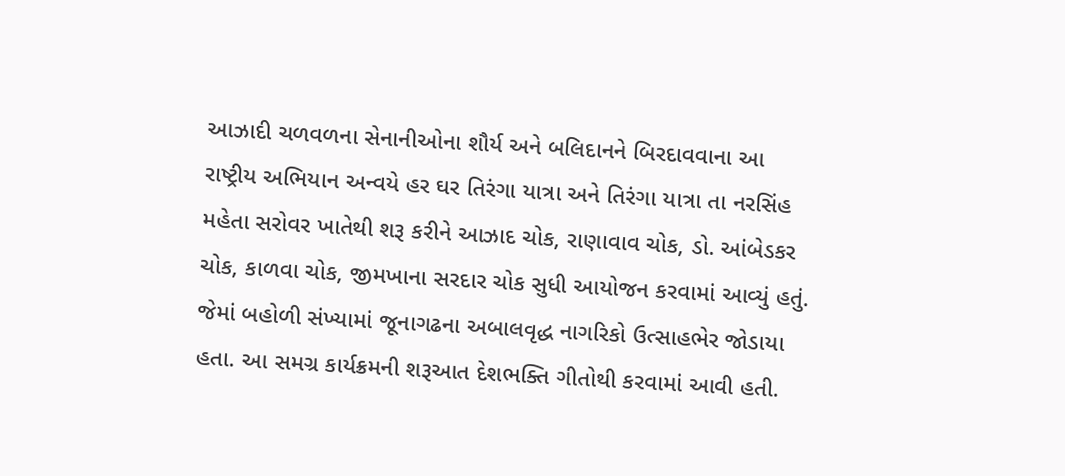આઝાદી ચળવળના સેનાનીઓના શૌર્ય અને બલિદાનને બિરદાવવાના આ રાષ્ટ્રીય અભિયાન અન્વયે હર ઘર તિરંગા યાત્રા અને તિરંગા યાત્રા તા નરસિંહ મહેતા સરોવર ખાતેથી શરૂ કરીને આઝાદ ચોક, રાણાવાવ ચોક, ડો. આંબેડકર ચોક, કાળવા ચોક, જીમખાના સરદાર ચોક સુધી આયોજન કરવામાં આવ્યું હતું. જેમાં બહોળી સંખ્યામાં જૂનાગઢના અબાલવૃદ્ધ નાગરિકો ઉત્સાહભેર જોડાયા હતા. આ સમગ્ર કાર્યક્રમની શરૂઆત દેશભક્તિ ગીતોથી કરવામાં આવી હતી.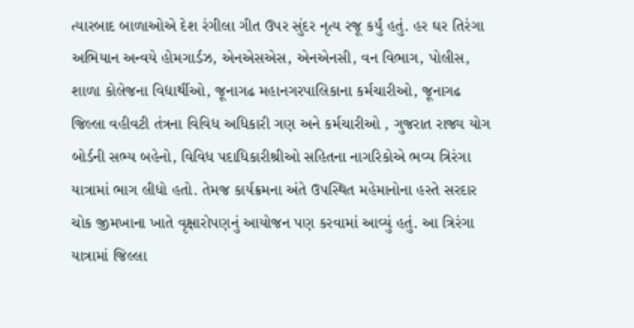ત્યારબાદ બાળાઓએ દેશ રંગીલા ગીત ઉપર સુંદર નૃત્ય રજૂ કર્યું હતું. હર ઘર તિરંગા અભિયાન અન્વયે હોમગાર્ડઝ, એનએસએસ, એનએનસી, વન વિભાગ, પોલીસ, શાળા કોલેજના વિદ્યાર્થીઓ, જૂનાગઢ મહાનગરપાલિકાના કર્મચારીઓ, જૂનાગઢ જિલ્લા વહીવટી તંત્રના વિવિધ અધિકારી ગણ અને કર્મચારીઓ , ગુજરાત રાજ્ય યોગ બોર્ડની સભ્ય બહેનો, વિવિધ પદાધિકારીશ્રીઓ સહિતના નાગરિકોએ ભવ્ય ત્રિરંગા યાત્રામાં ભાગ લીધો હતો. તેમજ કાર્યક્રમના અંતે ઉપસ્થિત મહેમાનોના હસ્તે સરદાર ચોક જીમખાના ખાતે વૃક્ષારોપણનું આયોજન પણ કરવામાં આવ્યું હતું. આ ત્રિરંગા યાત્રામાં જિલ્લા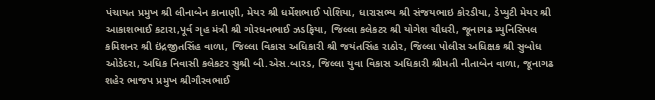પંચાયત પ્રમુખ શ્રી લીનાબેન કાનાણી, મેયર શ્રી ધર્મેશભાઈ પોશિયા, ધારાસભ્ય શ્રી સંજયભાઇ કોરડીયા, ડેપ્યુટી મેયર શ્રી આકાશભાઈ કટારા,પૂર્વ ગૃહ મંત્રી શ્રી ગોરધનભાઈ ઝડફિયા, જિલ્લા કલેકટર શ્રી યોગેશ ચૌધરી, જૂનાગઢ મ્યુનિસિપલ કમિશનર શ્રી ઇંદ્રજીતસિંહ વાળા, જિલ્લા વિકાસ અધિકારી શ્રી જયંતસિંહ રાઠોર, જિલ્લા પોલીસ અધિક્ષક શ્રી સુબોધ ઓડેદરા, અધિક નિવાસી કલેકટર સુશ્રી બી.એસ.બારડ, જિલ્લા યુવા વિકાસ અધિકારી શ્રીમતી નીતાબેન વાળા, જૂનાગઢ શહેર ભાજપ પ્રમુખ શ્રીગૌરવભાઈ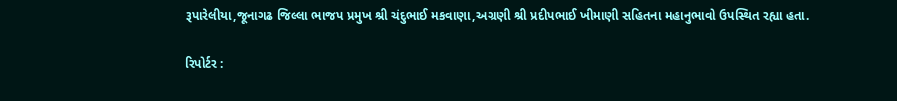રૂપારેલીયા,જૂનાગઢ જિલ્લા ભાજપ પ્રમુખ શ્રી ચંદુભાઈ મકવાણા,અગ્રણી શ્રી પ્રદીપભાઈ ખીમાણી સહિતના મહાનુભાવો ઉપસ્થિત રહ્યા હતા.

રિપોર્ટર :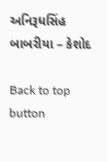અનિરૂધસિંહ બાબરીયા – કેશોદ

Back to top button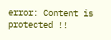error: Content is protected !!